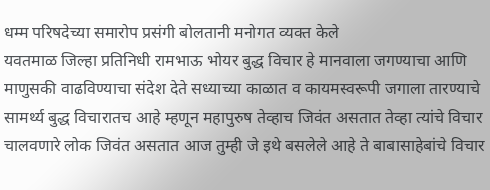धम्म परिषदेच्या समारोप प्रसंगी बोलतानी मनोगत व्यक्त केले
यवतमाळ जिल्हा प्रतिनिधी रामभाऊ भोयर बुद्ध विचार हे मानवाला जगण्याचा आणि माणुसकी वाढविण्याचा संदेश देते सध्याच्या काळात व कायमस्वरूपी जगाला तारण्याचे सामर्थ्य बुद्ध विचारातच आहे म्हणून महापुरुष तेव्हाच जिवंत असतात तेव्हा त्यांचे विचार चालवणारे लोक जिवंत असतात आज तुम्ही जे इथे बसलेले आहे ते बाबासाहेबांचे विचार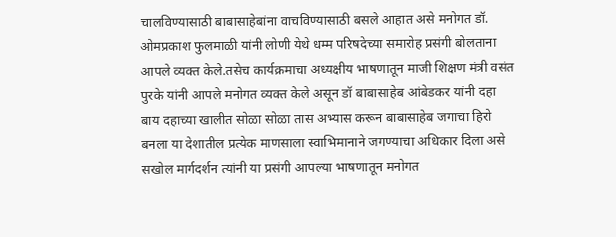चालविण्यासाठी बाबासाहेबांना वाचविण्यासाठी बसले आहात असे मनोगत डॉ. ओमप्रकाश फुलमाळी यांनी लोणी येथे धम्म परिषदेच्या समारोह प्रसंगी बोलताना आपले व्यक्त केले.तसेच कार्यक्रमाचा अध्यक्षीय भाषणातून माजी शिक्षण मंत्री वसंत पुरके यांनी आपले मनोगत व्यक्त केले असून डॉ बाबासाहेब आंबेडकर यांनी दहा बाय दहाच्या खालीत सोळा सोळा तास अभ्यास करून बाबासाहेब जगाचा हिरो बनला या देशातील प्रत्येक माणसाला स्वाभिमानाने जगण्याचा अधिकार दिला असे सखोल मार्गदर्शन त्यांनी या प्रसंगी आपल्या भाषणातून मनोगत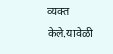व्यक्त केले.यावेळी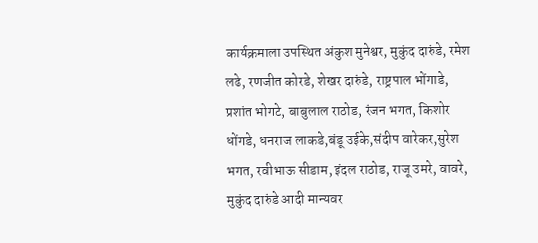कार्यक्रमाला उपस्थित अंकुश मुनेश्वर, मुकुंद दारुंडे, रमेश लढे, रणजीत कोरडे, शेखर दारुंडे, राष्ट्रपाल भोंगाडे, प्रशांत भोगटे, बाबुलाल राठोड, रंजन भगत, किशोर धोंगडे, धनराज लाकडे,बंडू उईके,संदीप वारेकर,सुरेश भगत, रवीभाऊ सीडाम, इंदल राठोड, राजू उमरे, वावरे, मुकुंद दारुंडे आदी मान्यवर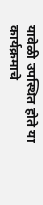यावेळी उपस्थित होते या कार्यक्रमाचे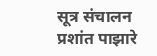सूत्र संचालन प्रशांत पाझारे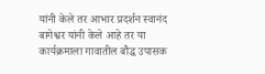यांनी केले तर आभार प्रदर्शन स्वानंद बागेश्वर यांनी केले आहे तर या कार्यक्रमाला गावातील बौद्ध उपासक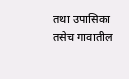तथा उपासिका तसेच गावातील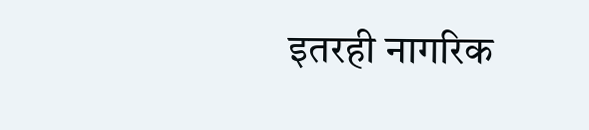इतरही नागरिक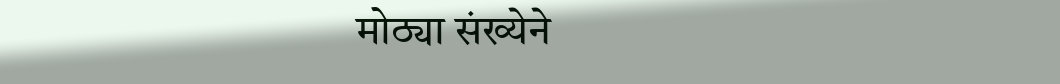मोठ्या संख्येने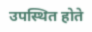उपस्थित होते